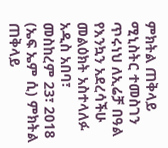ምክትል ጠቅላይ ሚኒስትር ተመስገን ጥሩነህ ለኢሬቻ በዓል የእንኳን አደረሳችሁ መልዕክት አስተላለፉ
አዲስ አበባ፣ መስከረም 23፣ 2018 (ኤፍ ኤም ሲ) ምክትል ጠቅላይ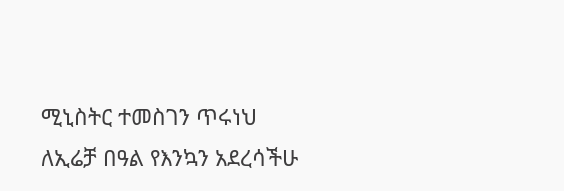ሚኒስትር ተመስገን ጥሩነህ ለኢሬቻ በዓል የእንኳን አደረሳችሁ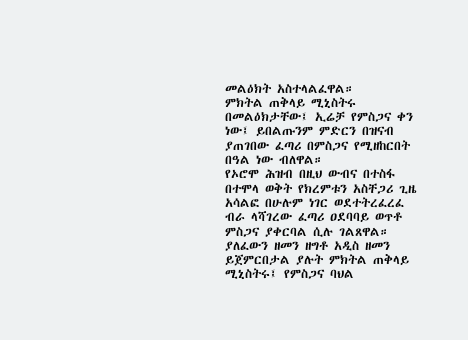መልዕክት አስተላልፈዋል።
ምክትል ጠቅላይ ሚኒስትሩ በመልዕክታቸው፤ ኢሬቻ የምስጋና ቀን ነው፤ ይበልጡንም ምድርን በዝናብ ያጠገበው ፈጣሪ በምስጋና የሚዘከርበት በዓል ነው ብለዋል።
የኦሮሞ ሕዝብ በዚህ ውብና በተስፋ በተሞላ ወቅት የክረምቱን አስቸጋሪ ጊዜ አሳልፎ በሁሉም ነገር ወደተትረፈረፈ ብራ ላሻገረው ፈጣሪ ዐደባባይ ወጥቶ ምስጋና ያቀርባል ሲሉ ገልጸዋል።
ያለፈውን ዘመን ዘግቶ አዲስ ዘመን ይጀምርበታል ያሉት ምክትል ጠቅላይ ሚኒስትሩ፤ የምስጋና ባህል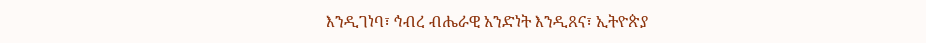እንዲገነባ፣ ኅብረ ብሔራዊ አንድነት እንዲጸና፣ ኢትዮጵያ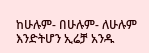ከሁሉም- በሁሉም- ለሁሉም እንድትሆን ኢሬቻ አንዱ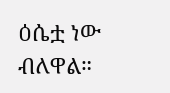ዕሴቷ ነው ብለዋል።